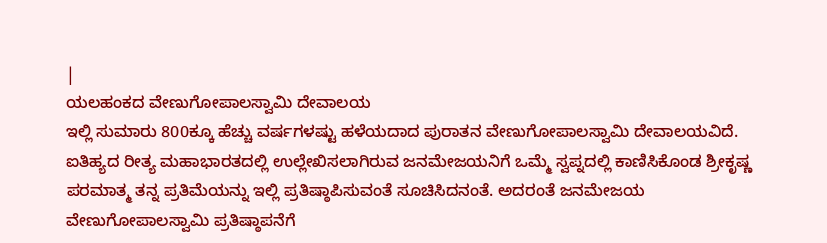|
ಯಲಹಂಕದ ವೇಣುಗೋಪಾಲಸ್ವಾಮಿ ದೇವಾಲಯ
ಇಲ್ಲಿ ಸುಮಾರು 800ಕ್ಕೂ ಹೆಚ್ಚು ವರ್ಷಗಳಷ್ಟು ಹಳೆಯದಾದ ಪುರಾತನ ವೇಣುಗೋಪಾಲಸ್ವಾಮಿ ದೇವಾಲಯವಿದೆ. ಐತಿಹ್ಯದ ರೀತ್ಯ ಮಹಾಭಾರತದಲ್ಲಿ ಉಲ್ಲೇಖಿಸಲಾಗಿರುವ ಜನಮೇಜಯನಿಗೆ ಒಮ್ಮೆ ಸ್ವಪ್ನದಲ್ಲಿ ಕಾಣಿಸಿಕೊಂಡ ಶ್ರೀಕೃಷ್ಣ ಪರಮಾತ್ಮ ತನ್ನ ಪ್ರತಿಮೆಯನ್ನು ಇಲ್ಲಿ ಪ್ರತಿಷ್ಠಾಪಿಸುವಂತೆ ಸೂಚಿಸಿದನಂತೆ. ಅದರಂತೆ ಜನಮೇಜಯ ವೇಣುಗೋಪಾಲಸ್ವಾಮಿ ಪ್ರತಿಷ್ಠಾಪನೆಗೆ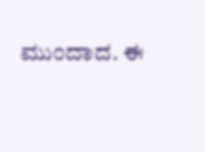ಮುಂದಾದ. ಈ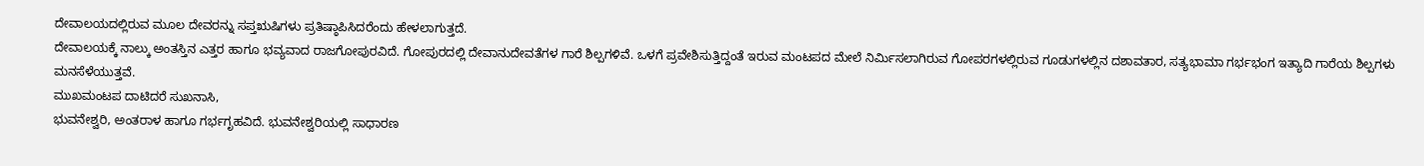ದೇವಾಲಯದಲ್ಲಿರುವ ಮೂಲ ದೇವರನ್ನು ಸಪ್ತಋಷಿಗಳು ಪ್ರತಿಷ್ಠಾಪಿಸಿದರೆಂದು ಹೇಳಲಾಗುತ್ತದೆ.
ದೇವಾಲಯಕ್ಕೆ ನಾಲ್ಕು ಅಂತಸ್ತಿನ ಎತ್ತರ ಹಾಗೂ ಭವ್ಯವಾದ ರಾಜಗೋಪುರವಿದೆ. ಗೋಪುರದಲ್ಲಿ ದೇವಾನುದೇವತೆಗಳ ಗಾರೆ ಶಿಲ್ಪಗಳಿವೆ. ಒಳಗೆ ಪ್ರವೇಶಿಸುತ್ತಿದ್ದಂತೆ ಇರುವ ಮಂಟಪದ ಮೇಲೆ ನಿರ್ಮಿಸಲಾಗಿರುವ ಗೋಪರಗಳಲ್ಲಿರುವ ಗೂಡುಗಳಲ್ಲಿನ ದಶಾವತಾರ, ಸತ್ಯಭಾಮಾ ಗರ್ಭಭಂಗ ಇತ್ಯಾದಿ ಗಾರೆಯ ಶಿಲ್ಪಗಳು ಮನಸೆಳೆಯುತ್ತವೆ.
ಮುಖಮಂಟಪ ದಾಟಿದರೆ ಸುಖನಾಸಿ,
ಭುವನೇಶ್ವರಿ, ಅಂತರಾಳ ಹಾಗೂ ಗರ್ಭಗೃಹವಿದೆ. ಭುವನೇಶ್ವರಿಯಲ್ಲಿ ಸಾಧಾರಣ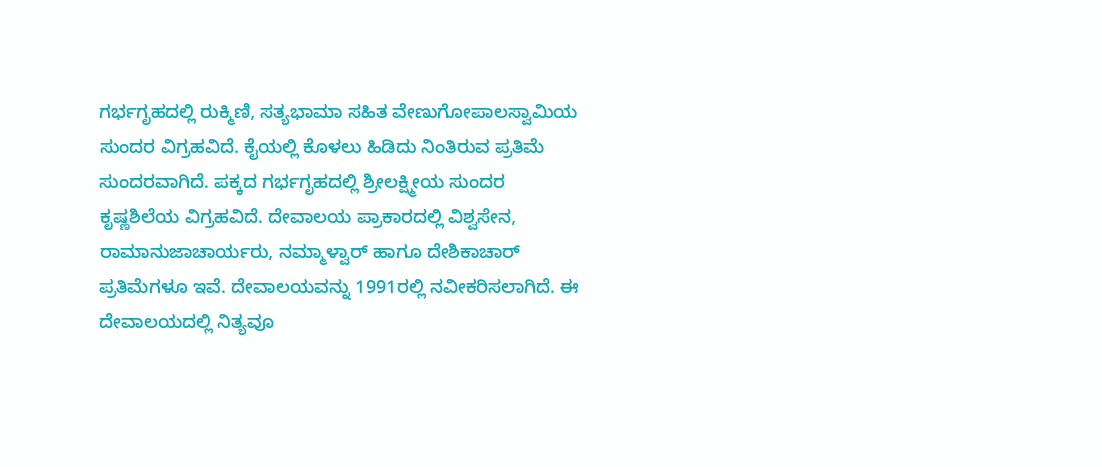ಗರ್ಭಗೃಹದಲ್ಲಿ ರುಕ್ಮಿಣಿ, ಸತ್ಯಭಾಮಾ ಸಹಿತ ವೇಣುಗೋಪಾಲಸ್ವಾಮಿಯ ಸುಂದರ ವಿಗ್ರಹವಿದೆ. ಕೈಯಲ್ಲಿ ಕೊಳಲು ಹಿಡಿದು ನಿಂತಿರುವ ಪ್ರತಿಮೆ ಸುಂದರವಾಗಿದೆ. ಪಕ್ಕದ ಗರ್ಭಗೃಹದಲ್ಲಿ ಶ್ರೀಲಕ್ಷ್ಮೀಯ ಸುಂದರ ಕೃಷ್ಣಶಿಲೆಯ ವಿಗ್ರಹವಿದೆ. ದೇವಾಲಯ ಪ್ರಾಕಾರದಲ್ಲಿ ವಿಶ್ವಸೇನ, ರಾಮಾನುಜಾಚಾರ್ಯರು, ನಮ್ಮಾಳ್ವಾರ್ ಹಾಗೂ ದೇಶಿಕಾಚಾರ್ ಪ್ರತಿಮೆಗಳೂ ಇವೆ. ದೇವಾಲಯವನ್ನು 1991ರಲ್ಲಿ ನವೀಕರಿಸಲಾಗಿದೆ. ಈ ದೇವಾಲಯದಲ್ಲಿ ನಿತ್ಯವೂ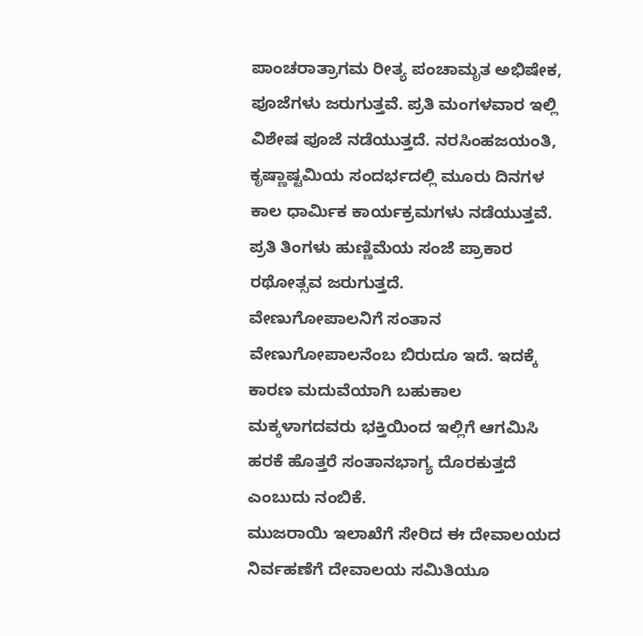ಪಾಂಚರಾತ್ರಾಗಮ ರೀತ್ಯ ಪಂಚಾಮೃತ ಅಭಿಷೇಕ, ಪೂಜೆಗಳು ಜರುಗುತ್ತವೆ. ಪ್ರತಿ ಮಂಗಳವಾರ ಇಲ್ಲಿ ವಿಶೇಷ ಪೂಜೆ ನಡೆಯುತ್ತದೆ. ನರಸಿಂಹಜಯಂತಿ, ಕೃಷ್ಣಾಷ್ಟಮಿಯ ಸಂದರ್ಭದಲ್ಲಿ ಮೂರು ದಿನಗಳ ಕಾಲ ಧಾರ್ಮಿಕ ಕಾರ್ಯಕ್ರಮಗಳು ನಡೆಯುತ್ತವೆ. ಪ್ರತಿ ತಿಂಗಳು ಹುಣ್ಣಿಮೆಯ ಸಂಜೆ ಪ್ರಾಕಾರ ರಥೋತ್ಸವ ಜರುಗುತ್ತದೆ.
ವೇಣುಗೋಪಾಲನಿಗೆ ಸಂತಾನ ವೇಣುಗೋಪಾಲನೆಂಬ ಬಿರುದೂ ಇದೆ. ಇದಕ್ಕೆ ಕಾರಣ ಮದುವೆಯಾಗಿ ಬಹುಕಾಲ ಮಕ್ಕಳಾಗದವರು ಭಕ್ತಿಯಿಂದ ಇಲ್ಲಿಗೆ ಆಗಮಿಸಿ ಹರಕೆ ಹೊತ್ತರೆ ಸಂತಾನಭಾಗ್ಯ ದೊರಕುತ್ತದೆ ಎಂಬುದು ನಂಬಿಕೆ.
ಮುಜರಾಯಿ ಇಲಾಖೆಗೆ ಸೇರಿದ ಈ ದೇವಾಲಯದ ನಿರ್ವಹಣೆಗೆ ದೇವಾಲಯ ಸಮಿತಿಯೂ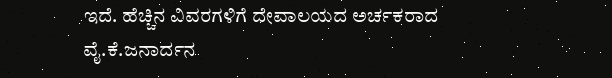ಇದೆ. ಹೆಚ್ಚಿನ ವಿವರಗಳಿಗೆ ದೇವಾಲಯದ ಅರ್ಚಕರಾದ ವೈ.ಕೆ.ಜನಾರ್ದನ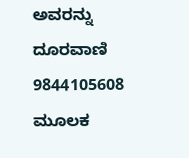ಅವರನ್ನು ದೂರವಾಣಿ 9844105608 ಮೂಲಕ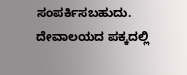ಸಂಪರ್ಕಿಸಬಹುದು. ದೇವಾಲಯದ ಪಕ್ಕದಲ್ಲಿ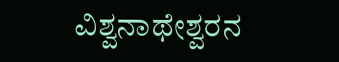ವಿಶ್ವನಾಥೇಶ್ವರನ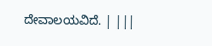ದೇವಾಲಯವಿದೆ. | |||